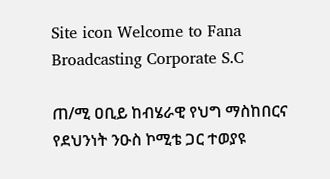Site icon Welcome to Fana Broadcasting Corporate S.C

ጠ/ሚ ዐቢይ ከብሄራዊ የህግ ማስከበርና የደህንነት ንዑስ ኮሚቴ ጋር ተወያዩ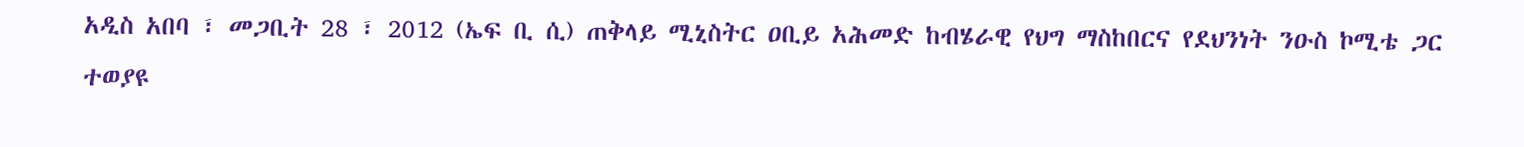አዲስ አበባ ፣ መጋቢት 28 ፣ 2012 (ኤፍ ቢ ሲ) ጠቅላይ ሚኒስትር ዐቢይ አሕመድ ከብሄራዊ የህግ ማስከበርና የደህንነት ንዑስ ኮሚቴ ጋር ተወያዩ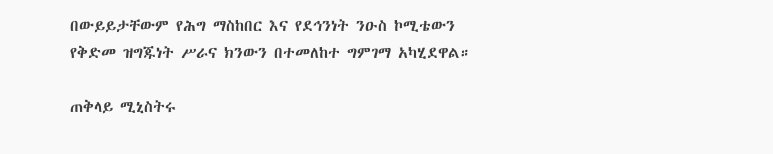በውይይታቸውም የሕግ ማስከበር እና የደኅንነት ንዑስ ኮሚቴውን የቅድመ ዝግጁነት ሥራና ክንውን በተመለከተ ግምገማ አካሂደዋል።

ጠቅላይ ሚኒስትሩ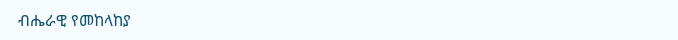ብሔራዊ የመከላከያ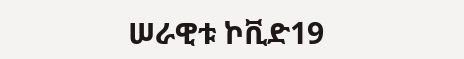ሠራዊቱ ኮቪድ19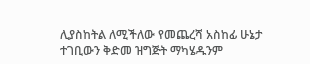ሊያስከትል ለሚችለው የመጨረሻ አስከፊ ሁኔታ ተገቢውን ቅድመ ዝግጅት ማካሄዱንም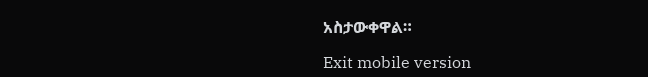አስታውቀዋል።

Exit mobile version